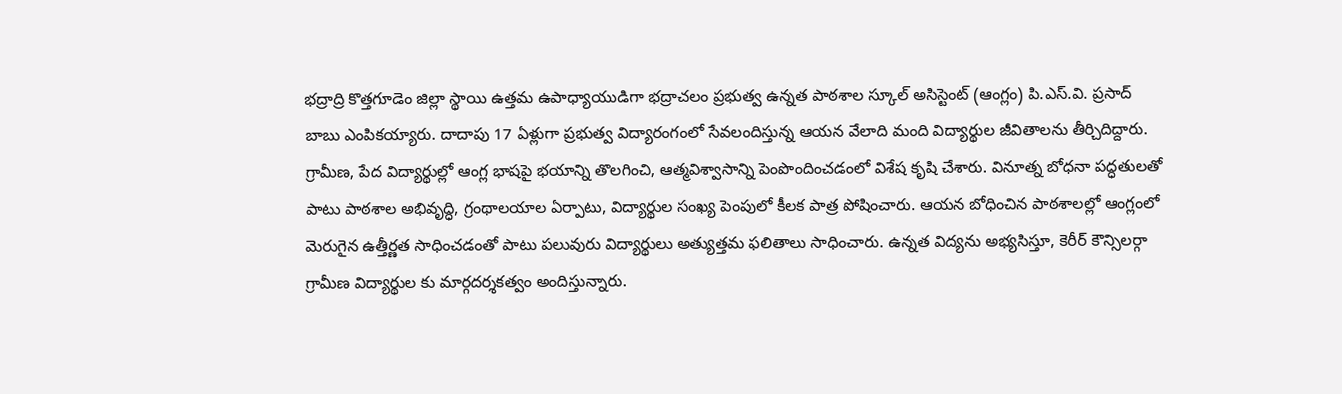భద్రాద్రి కొత్తగూడెం జిల్లా స్థాయి ఉత్తమ ఉపాధ్యాయుడిగా భద్రాచలం ప్రభుత్వ ఉన్నత పాఠశాల స్కూల్ అసిస్టెంట్ (ఆంగ్లం) పి.ఎస్.వి. ప్రసాద్ బాబు ఎంపికయ్యారు. దాదాపు 17 ఏళ్లుగా ప్రభుత్వ విద్యారంగంలో సేవలందిస్తున్న ఆయన వేలాది మంది విద్యార్థుల జీవితాలను తీర్చిదిద్దారు. గ్రామీణ, పేద విద్యార్థుల్లో ఆంగ్ల భాషపై భయాన్ని తొలగించి, ఆత్మవిశ్వాసాన్ని పెంపొందించడంలో విశేష కృషి చేశారు. వినూత్న బోధనా పద్ధతులతో పాటు పాఠశాల అభివృద్ధి, గ్రంథాలయాల ఏర్పాటు, విద్యార్థుల సంఖ్య పెంపులో కీలక పాత్ర పోషించారు. ఆయన బోధించిన పాఠశాలల్లో ఆంగ్లంలో మెరుగైన ఉత్తీర్ణత సాధించడంతో పాటు పలువురు విద్యార్థులు అత్యుత్తమ ఫలితాలు సాధించారు. ఉన్నత విద్యను అభ్యసిస్తూ, కెరీర్ కౌన్సిలర్గా గ్రామీణ విద్యార్థుల కు మార్గదర్శకత్వం అందిస్తున్నారు.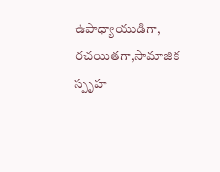ఉపాధ్యాయుడిగా, రచయితగా,సామాజిక స్పృహ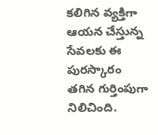కలిగిన వ్యక్తిగా ఆయన చేస్తున్న సేవలకు ఈ పురస్కారం తగిన గుర్తింపుగా నిలిచింది.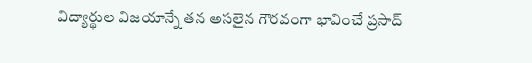విద్యార్థుల విజయాన్నే తన అసలైన గౌరవంగా భావించే ప్రసాద్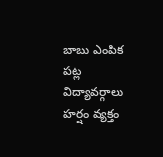బాబు ఎంపిక పట్ల విద్యావర్గాలు హర్షం వ్యక్తం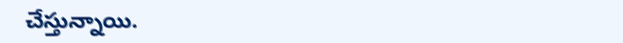చేస్తున్నాయి.